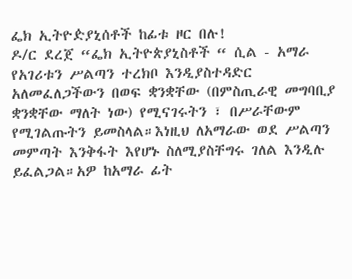ፌክ ኢትዮዽያኒሰቶች ከፊቱ ዞር በሉ!
ዶ/ር ደረጀ “ፌክ ኢትዮጵያኒስቶች “ ሲል - አማራ የአገሪቱን ሥልጣን ተረክቦ እንዲያስተዳድር አለመፈለጋችውን በወፍ ቋንቋቸው (በምስጢራዊ መግባቢያ ቋንቋቸው ማለት ነው) የሚናገሩትን ፣ በሥራቸውም የሚገልጡትን ይመስላል።እነዚህ ለአማራው ወደ ሥልጣን መምጣት እንቅፋት እየሆኑ ስለሚያስቸግሩ ገለል እንዲሉ ይፈልጋል።አዎ ከአማራ ፊት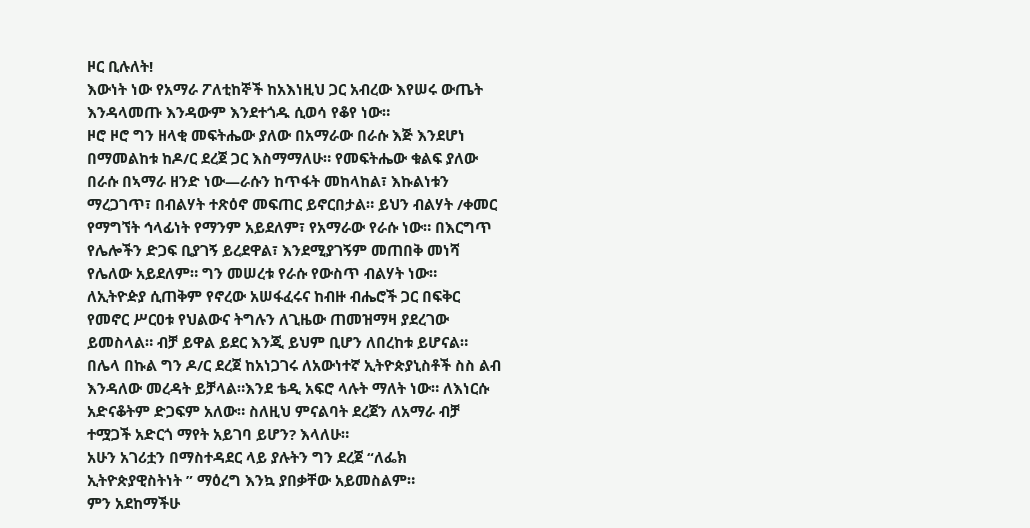ዞር ቢሉለት!
እውነት ነው የአማራ ፖለቲከኞች ከአእነዚህ ጋር አብረው እየሠሩ ውጤት እንዳላመጡ እንዳውም እንደተጎዱ ሲወሳ የቆየ ነው።
ዞሮ ዞሮ ግን ዘላቂ መፍትሔው ያለው በአማራው በራሱ እጅ እንደሆነ በማመልከቱ ከዶ/ር ደረጀ ጋር እስማማለሁ። የመፍትሔው ቁልፍ ያለው በራሱ በኣማራ ዘንድ ነው—ራሱን ከጥፋት መከላከል፣ እኩልነቱን ማረጋገጥ፣ በብልሃት ተጽዕኖ መፍጠር ይኖርበታል። ይህን ብልሃት /ቀመር የማግኘት ኅላፊነት የማንም አይደለም፣ የአማራው የራሱ ነው። በእርግጥ የሌሎችን ድጋፍ ቢያገኝ ይረደዋል፣ እንደሚያገኝም መጠበቅ መነሻ የሌለው አይደለም። ግን መሠረቱ የራሱ የውስጥ ብልሃት ነው።
ለኢትዮዽያ ሲጠቅም የኖረው አሠፋፈሩና ከብዙ ብሔሮች ጋር በፍቅር የመኖር ሥርዐቱ የህልውና ትግሉን ለጊዜው ጠመዝማዛ ያደረገው ይመስላል። ብቻ ይዋል ይደር እንጂ ይህም ቢሆን ለበረከቱ ይሆናል።
በሌላ በኩል ግን ዶ/ር ደረጀ ከአነጋገሩ ለአውነተኛ ኢትዮጵያኒስቶች ስስ ልብ እንዳለው መረዳት ይቻላል።እንደ ቴዲ አፍሮ ላሉት ማለት ነው። ለእነርሱ አድናቆትም ድጋፍም አለው። ስለዚህ ምናልባት ደረጀን ለአማራ ብቻ ተሟጋች አድርጎ ማየት አይገባ ይሆን? እላለሁ።
አሁን አገሪቷን በማስተዳደር ላይ ያሉትን ግን ደረጀ “ለፌክ ኢትዮጵያዊስትነት ” ማዕረግ እንኳ ያበቃቸው አይመስልም።
ምን አደከማችሁ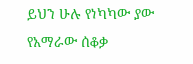ይህን ሁሉ የነካካው ያው የአማራው ሰቆቃ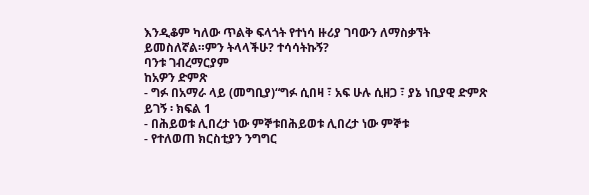እንዲቆም ካለው ጥልቅ ፍላጎት የተነሳ ዙሪያ ገባውን ለማስቃኘት ይመስለኛል።ምን ትላላችሁ? ተሳሳትኩኝ?
ባንቱ ገብረማርያም
ከአዎን ድምጽ
- ግፉ በአማራ ላይ (መግቢያ)“ግፉ ሲበዛ ፣ አፍ ሁሉ ሲዘጋ ፣ ያኔ ነቢያዊ ድምጽ ይገኝ ፡ ክፍል 1
- በሕይወቱ ሊበረታ ነው ምኞቱበሕይወቱ ሊበረታ ነው ምኞቱ
- የተለወጠ ክርስቲያን ንግግር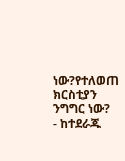ነው?የተለወጠ ክርስቲያን ንግግር ነው?
- ከተደራጁ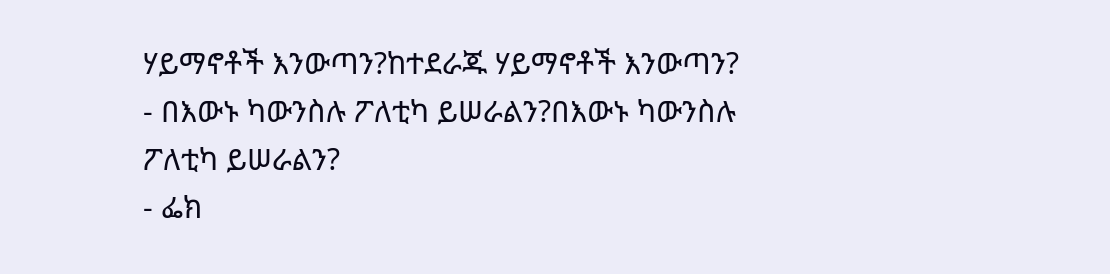ሃይማኖቶች እንውጣን?ከተደራጁ ሃይማኖቶች እንውጣን?
- በእውኑ ካውንስሉ ፖለቲካ ይሠራልን?በእውኑ ካውንስሉ ፖለቲካ ይሠራልን?
- ፌክ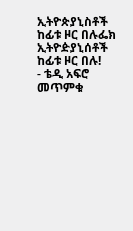ኢትዮጵያኒስቶች ከፊቱ ዞር በሉፌክ ኢትዮዽያኒሰቶች ከፊቱ ዞር በሉ!
- ቴዲ አፍሮ መጥምቁ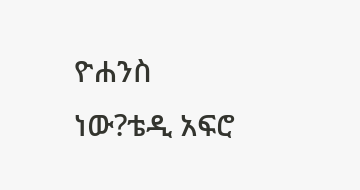ዮሐንስ ነው?ቴዲ አፍሮ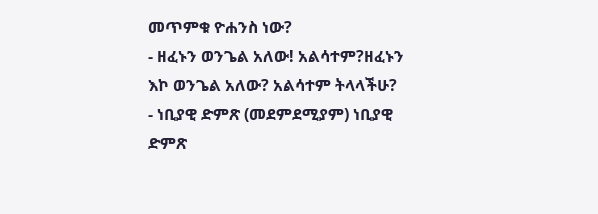መጥምቁ ዮሐንስ ነው?
- ዘፈኑን ወንጌል አለው! አልሳተም?ዘፈኑን እኮ ወንጌል አለው? አልሳተም ትላላችሁ?
- ነቢያዊ ድምጽ (መደምደሚያም) ነቢያዊ ድምጽ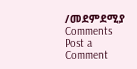/መደምደሚያ
Comments
Post a Comment